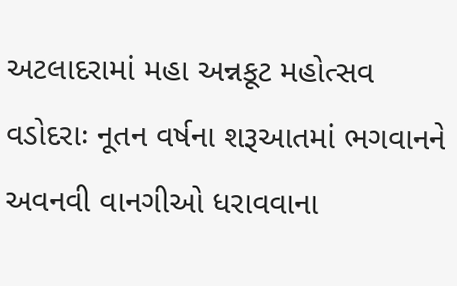અટલાદરામાં મહા અન્નકૂટ મહોત્સવ
વડોદરાઃ નૂતન વર્ષના શરૂઆતમાં ભગવાનને અવનવી વાનગીઓ ધરાવવાના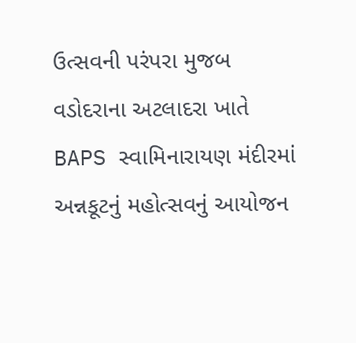ઉત્સવની પરંપરા મુજબ વડોદરાના અટલાદરા ખાતે BAPS સ્વામિનારાયણ મંદીરમાં અન્નકૂટનું મહોત્સવનું આયોજન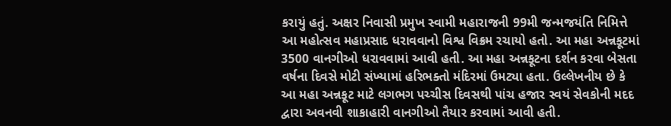કરાયું હતું. અક્ષર નિવાસી પ્રમુખ સ્વામી મહારાજની 99મી જન્મજયંતિ નિમિત્તે આ મહોત્સવ મહાપ્રસાદ ધરાવવાનો વિશ્વ વિક્રમ રચાયો હતો. આ મહા અન્નકૂટમાં 3500 વાનગીઓ ધરાવવામાં આવી હતી. આ મહા અન્નકૂટના દર્શન કરવા બેસતા વર્ષના દિવસે મોટી સંખ્યામાં હરિભક્તો મંદિરમાં ઉમટ્યા હતા. ઉલ્લેખનીય છે કે આ મહા અન્નકૂટ માટે લગભગ પચ્ચીસ દિવસથી પાંચ હજાર સ્વયં સેવકોની મદદ દ્વારા અવનવી શાકાહારી વાનગીઓ તૈયાર કરવામાં આવી હતી.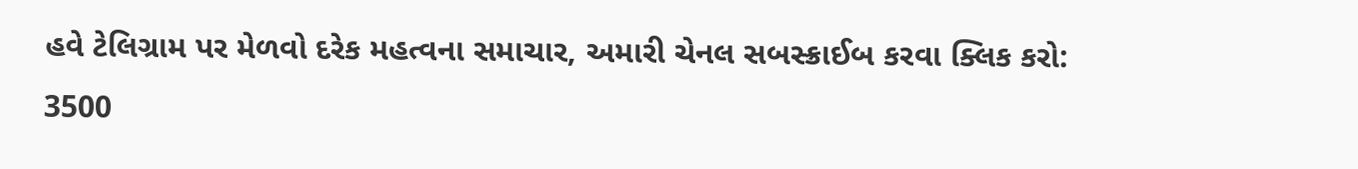હવે ટેલિગ્રામ પર મેળવો દરેક મહત્વના સમાચાર, અમારી ચેનલ સબસ્ક્રાઈબ કરવા ક્લિક કરો:
3500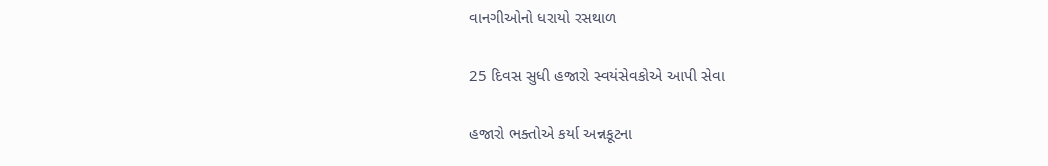વાનગીઓનો ધરાયો રસથાળ

25 દિવસ સુધી હજારો સ્વયંસેવકોએ આપી સેવા

હજારો ભક્તોએ કર્યા અન્નકૂટના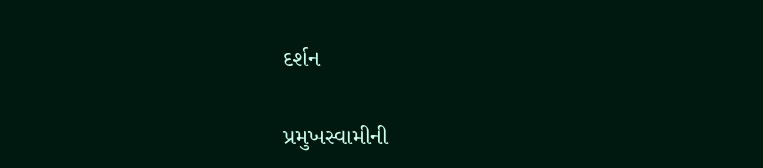દર્શન

પ્રમુખસ્વામીની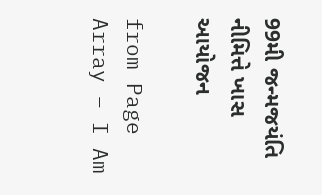99મી જન્મજયંતિ નીમિત્તે ખાસ આયોજન

from Page Array – I Am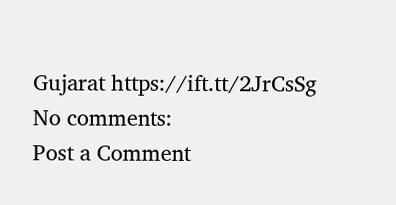Gujarat https://ift.tt/2JrCsSg
No comments:
Post a Comment